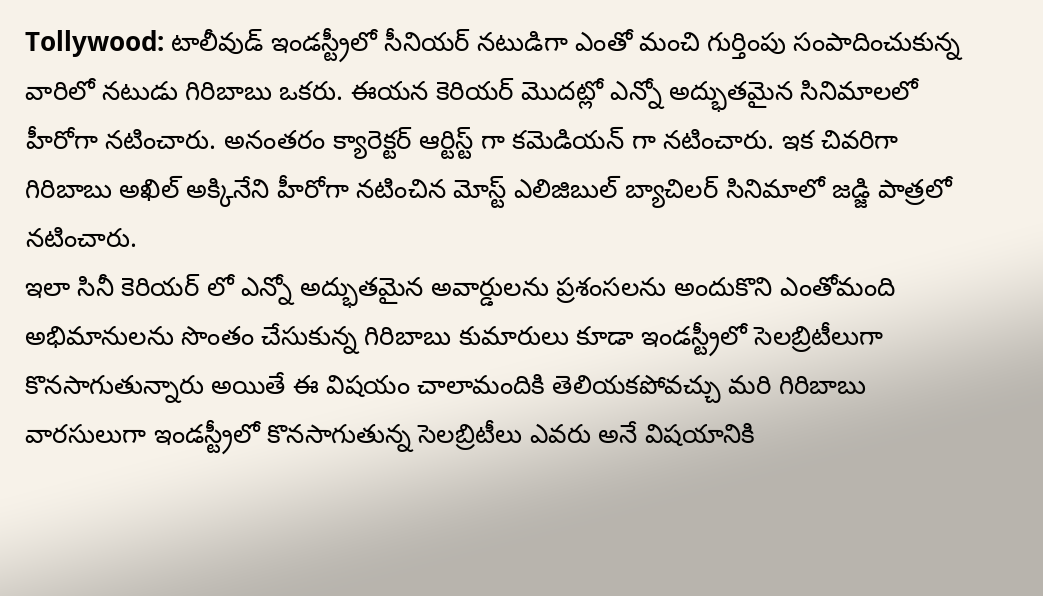Tollywood: టాలీవుడ్ ఇండస్ట్రీలో సీనియర్ నటుడిగా ఎంతో మంచి గుర్తింపు సంపాదించుకున్న వారిలో నటుడు గిరిబాబు ఒకరు. ఈయన కెరియర్ మొదట్లో ఎన్నో అద్భుతమైన సినిమాలలో హీరోగా నటించారు. అనంతరం క్యారెక్టర్ ఆర్టిస్ట్ గా కమెడియన్ గా నటించారు. ఇక చివరిగా గిరిబాబు అఖిల్ అక్కినేని హీరోగా నటించిన మోస్ట్ ఎలిజిబుల్ బ్యాచిలర్ సినిమాలో జడ్జి పాత్రలో నటించారు.
ఇలా సినీ కెరియర్ లో ఎన్నో అద్భుతమైన అవార్డులను ప్రశంసలను అందుకొని ఎంతోమంది అభిమానులను సొంతం చేసుకున్న గిరిబాబు కుమారులు కూడా ఇండస్ట్రీలో సెలబ్రిటీలుగా కొనసాగుతున్నారు అయితే ఈ విషయం చాలామందికి తెలియకపోవచ్చు మరి గిరిబాబు వారసులుగా ఇండస్ట్రీలో కొనసాగుతున్న సెలబ్రిటీలు ఎవరు అనే విషయానికి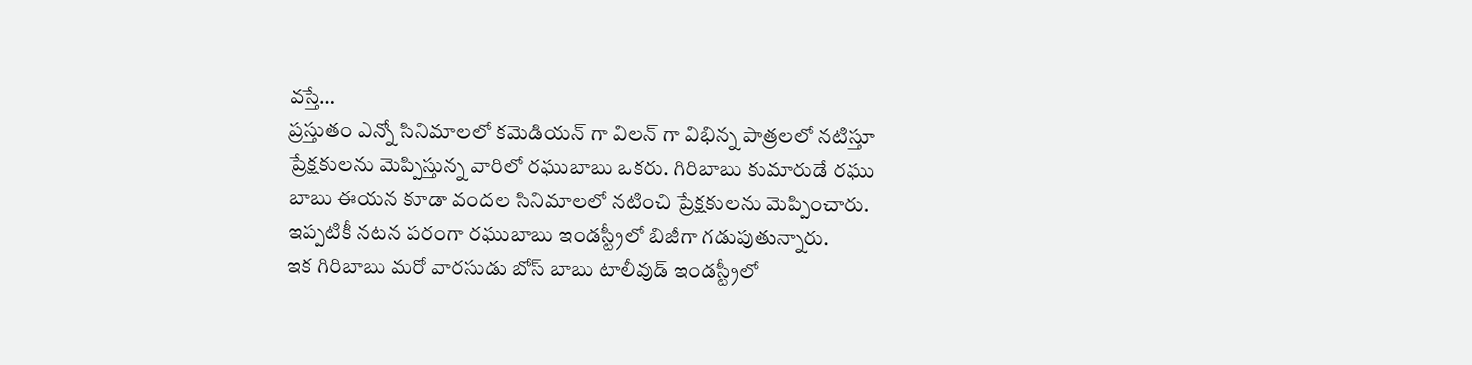వస్తే…
ప్రస్తుతం ఎన్నో సినిమాలలో కమెడియన్ గా విలన్ గా విభిన్న పాత్రలలో నటిస్తూ ప్రేక్షకులను మెప్పిస్తున్న వారిలో రఘుబాబు ఒకరు. గిరిబాబు కుమారుడే రఘు బాబు ఈయన కూడా వందల సినిమాలలో నటించి ప్రేక్షకులను మెప్పించారు. ఇప్పటికీ నటన పరంగా రఘుబాబు ఇండస్ట్రీలో బిజీగా గడుపుతున్నారు.
ఇక గిరిబాబు మరో వారసుడు బోస్ బాబు టాలీవుడ్ ఇండస్ట్రీలో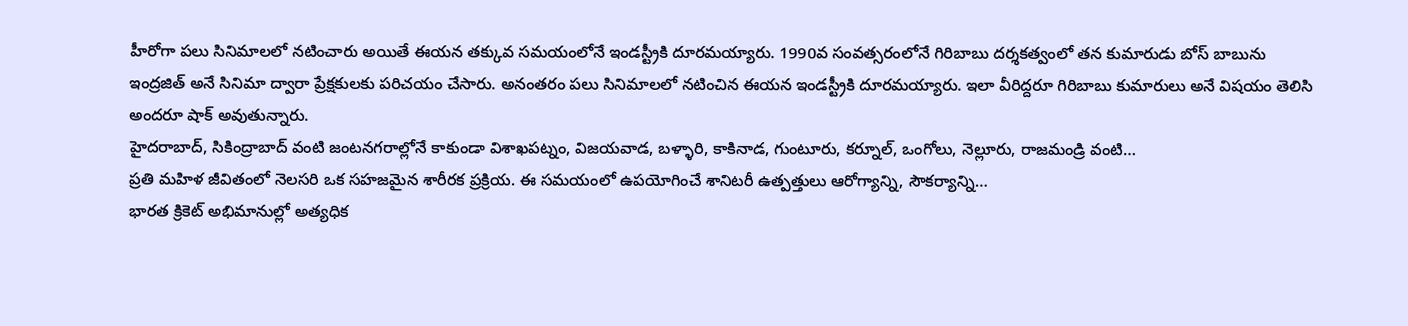హీరోగా పలు సినిమాలలో నటించారు అయితే ఈయన తక్కువ సమయంలోనే ఇండస్ట్రీకి దూరమయ్యారు. 1990వ సంవత్సరంలోనే గిరిబాబు దర్శకత్వంలో తన కుమారుడు బోస్ బాబును ఇంద్రజిత్ అనే సినిమా ద్వారా ప్రేక్షకులకు పరిచయం చేసారు. అనంతరం పలు సినిమాలలో నటించిన ఈయన ఇండస్ట్రీకి దూరమయ్యారు. ఇలా వీరిద్దరూ గిరిబాబు కుమారులు అనే విషయం తెలిసి అందరూ షాక్ అవుతున్నారు.
హైదరాబాద్, సికింద్రాబాద్ వంటి జంటనగరాల్లోనే కాకుండా విశాఖపట్నం, విజయవాడ, బళ్ళారి, కాకినాడ, గుంటూరు, కర్నూల్, ఒంగోలు, నెల్లూరు, రాజమండ్రి వంటి…
ప్రతి మహిళ జీవితంలో నెలసరి ఒక సహజమైన శారీరక ప్రక్రియ. ఈ సమయంలో ఉపయోగించే శానిటరీ ఉత్పత్తులు ఆరోగ్యాన్ని, సౌకర్యాన్ని…
భారత క్రికెట్ అభిమానుల్లో అత్యధిక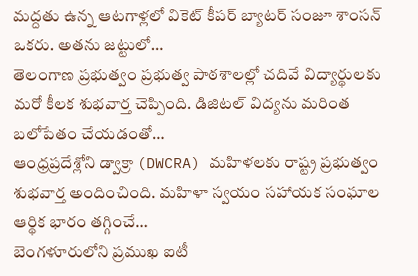మద్దతు ఉన్న ఆటగాళ్లలో వికెట్ కీపర్ బ్యాటర్ సంజూ శాంసన్ ఒకరు. అతను జట్టులో…
తెలంగాణ ప్రభుత్వం ప్రభుత్వ పాఠశాలల్లో చదివే విద్యార్థులకు మరో కీలక శుభవార్త చెప్పింది. డిజిటల్ విద్యను మరింత బలోపేతం చేయడంతో…
ఆంధ్రప్రదేశ్లోని డ్వాక్రా (DWCRA) మహిళలకు రాష్ట్ర ప్రభుత్వం శుభవార్త అందించింది. మహిళా స్వయం సహాయక సంఘాల ఆర్థిక భారం తగ్గించే…
బెంగళూరులోని ప్రముఖ ఐటీ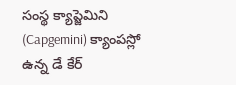సంస్థ క్యాప్జెమిని (Capgemini) క్యాంపస్లో ఉన్న డే కేర్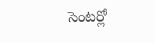సెంటర్లో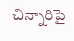చిన్నారిపై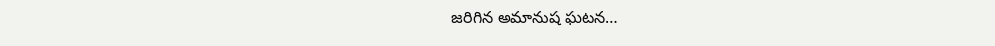జరిగిన అమానుష ఘటన…